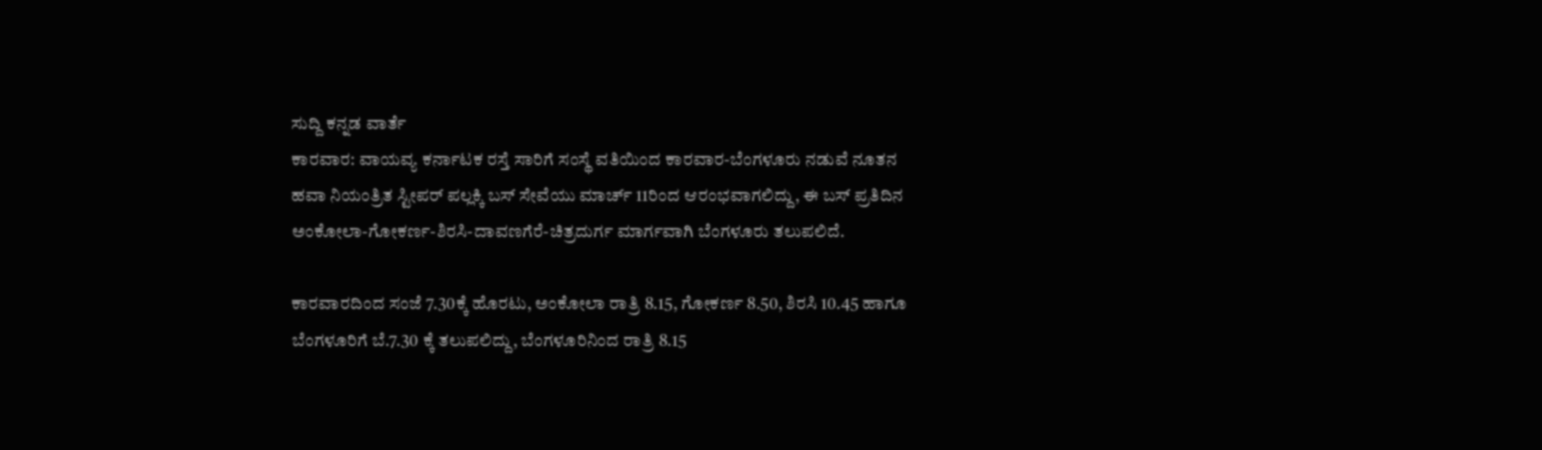ಸುದ್ದಿ ಕನ್ನಡ ವಾರ್ತೆ
ಕಾರವಾರ: ವಾಯವ್ಯ ಕರ್ನಾಟಕ ರಸ್ತೆ ಸಾರಿಗೆ ಸಂಸ್ಥೆ ವತಿಯಿಂದ ಕಾರವಾರ-ಬೆಂಗಳೂರು ನಡುವೆ ನೂತನ ಹವಾ ನಿಯಂತ್ರಿತ ಸ್ಟೀಪ‌ರ್ ಪಲ್ಲಕ್ಕಿ ಬಸ್ ಸೇವೆಯು ಮಾರ್ಚ್ 11ರಿಂದ ಆರಂಭವಾಗಲಿದ್ದು, ಈ ಬಸ್ ಪ್ರತಿದಿನ ಅಂಕೋಲಾ-ಗೋಕರ್ಣ-ಶಿರಸಿ-ದಾವಣಗೆರೆ-ಚಿತ್ರದುರ್ಗ ಮಾರ್ಗವಾಗಿ ಬೆಂಗಳೂರು ತಲುಪಲಿದೆ.

ಕಾರವಾರದಿಂದ ಸಂಜೆ 7.30ಕ್ಕೆ ಹೊರಟು, ಅಂಕೋಲಾ ರಾತ್ರಿ 8.15, ಗೋಕರ್ಣ 8.50, ಶಿರಸಿ 10.45 ಹಾಗೂ ಬೆಂಗಳೂರಿಗೆ ಬೆ.7.30 ಕ್ಕೆ ತಲುಪಲಿದ್ದು, ಬೆಂಗಳೂರಿನಿಂದ ರಾತ್ರಿ 8.15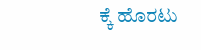ಕ್ಕೆ ಹೊರಟು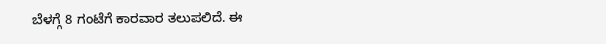ಬೆಳಗ್ಗೆ 8 ಗಂಟೆಗೆ ಕಾರವಾರ ತಲುಪಲಿದೆ. ಈ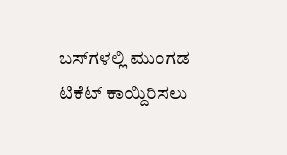ಬಸ್‌ಗಳಲ್ಲಿ ಮುಂಗಡ ಟಿಕೆಟ್ ಕಾಯ್ದಿರಿಸಲು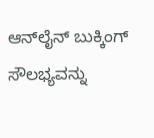ಆನ್‌ಲೈನ್ ಬುಕ್ಕಿಂಗ್ ಸೌಲಭ್ಯವನ್ನು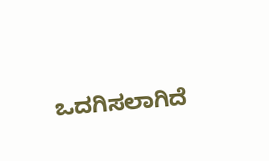ಒದಗಿಸಲಾಗಿದೆ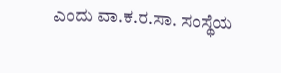ಎಂದು ವಾ.ಕ.ರ.ಸಾ. ಸಂಸ್ಥೆಯ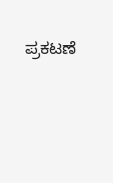ಪ್ರಕಟಣೆ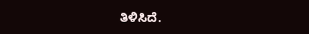ತಿಳಿಸಿದೆ.